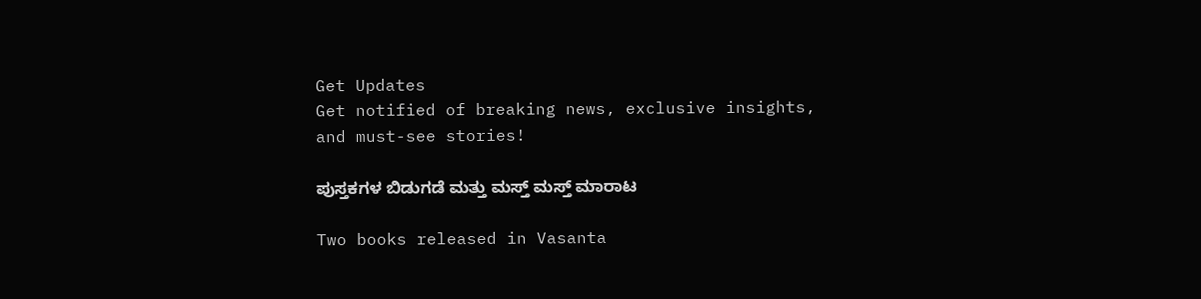Get Updates
Get notified of breaking news, exclusive insights, and must-see stories!

ಪುಸ್ತಕಗಳ ಬಿಡುಗಡೆ ಮತ್ತು ಮಸ್ತ್ ಮಸ್ತ್ ಮಾರಾಟ

Two books released in Vasanta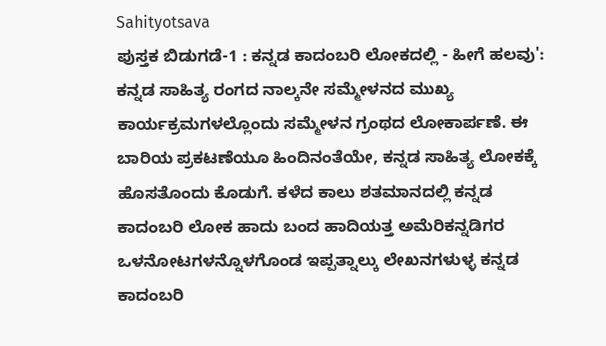Sahityotsava
ಪುಸ್ತಕ ಬಿಡುಗಡೆ-1 : ಕನ್ನಡ ಕಾದಂಬರಿ ಲೋಕದಲ್ಲಿ - ಹೀಗೆ ಹಲವು':
ಕನ್ನಡ ಸಾಹಿತ್ಯ ರಂಗದ ನಾಲ್ಕನೇ ಸಮ್ಮೇಳನದ ಮುಖ್ಯ ಕಾರ್ಯಕ್ರಮಗಳಲ್ಲೊಂದು ಸಮ್ಮೇಳನ ಗ್ರಂಥದ ಲೋಕಾರ್ಪಣೆ. ಈ ಬಾರಿಯ ಪ್ರಕಟಣೆಯೂ ಹಿಂದಿನಂತೆಯೇ, ಕನ್ನಡ ಸಾಹಿತ್ಯ ಲೋಕಕ್ಕೆ ಹೊಸತೊಂದು ಕೊಡುಗೆ. ಕಳೆದ ಕಾಲು ಶತಮಾನದಲ್ಲಿ ಕನ್ನಡ ಕಾದಂಬರಿ ಲೋಕ ಹಾದು ಬಂದ ಹಾದಿಯತ್ತ ಅಮೆರಿಕನ್ನಡಿಗರ ಒಳನೋಟಗಳನ್ನೊಳಗೊಂಡ ಇಪ್ಪತ್ನಾಲ್ಕು ಲೇಖನಗಳುಳ್ಳ ಕನ್ನಡ ಕಾದಂಬರಿ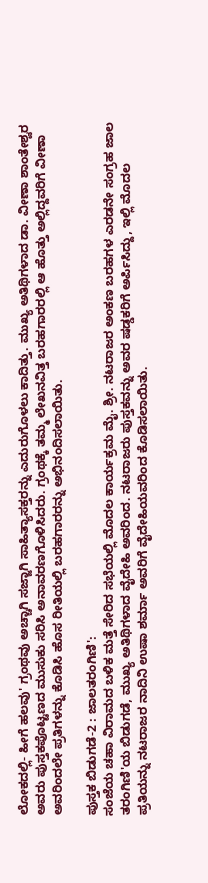ಲೋಕದಲ್ಲಿ- ಹೀಗೆ ಹಲವು' ಗ್ರಂಥವು ಅಚ್ಚಾಗಿ ಸಜ್ಜಾಗಿ ಸಾಹಿತ್ಯಾಸಕ್ತರನ್ನು ಎದುರುಗೊಳಲು ಕಾದಿತ್ತು. ಮುಖ್ಯ ಅತಿಥಿಗಳಾದ ಡಾ. ವೀಣಾ ಶಾಂತೇಶ್ವರ ಅವರು ಪುಸ್ತಕಪೊಟ್ಟಣದ ಮುಸುಕು ಸರಿಸಿ ಅನಾವರಣಗೊಳಿಸಿದರು. ಗ್ರಂಥಕ್ಕೆ ತಮ್ಮ ಲೇಖನವಿತ್ತ ಬರಹಗಾರರಲ್ಲಿ ಆ ಹೊತ್ತು ಅಲ್ಲಿದ್ದವರಿಗೆ ವೀಣಾ ಅವರಿಂದಲೇ ಪ್ರತಿಗಳನ್ನು ಕೊಡಿಸಿ ಹೊಸ ರೀತಿಯಲ್ಲಿ ಬರಹಗಾರರನ್ನು ಅಭಿನಂದಿಸಲಾಯಿತು.

ಪುಸ್ತಕ ಬಿಡುಗಡೆ-2 : ಜಾಲತರಂಗಿಣಿ':
ಸಂಜೆಯ ಚಹಾ ವಿರಾಮದ ಬಳಿಕ ಮತ್ತೆ ಸೇರಿದ ಸಭೆಯಲ್ಲಿ ಮೊದಲ ಕಾರ್ಯಕ್ರಮ ಮೈ. ಶ್ರೀ. ನಟರಾಜರ ಅಂಕಣ ಬರಹಗಳ ಎರಡನೇ ಸಂಗ್ರಹ ಜಾಲ ತರಂಗಿಣಿ'ಯ ಬಿಡುಗಡೆ, ಮುಖ್ಯ ಅತಿಥಿಗಳಾದ ವೈದೇಹಿ ಅವರಿಂದ. ನಟರಾಜರು ಪುಸ್ತಕವನ್ನು ಅವರ ಷಡ್ಡಕರಿಗೆ ಅರ್ಪಿಸಿದ್ದು, ಇಲ್ಲಿ ಮೊದಲ ಪ್ರತಿಯನ್ನು ನಟರಾಜರ ನಾದಿನಿ ಉಷಾ ಶರ್ಮಾ ಅವರಿಗೆ ವೈದೇಹಿಯವರಿಂದ ಕೊಡಿಸಲಾಯಿತು.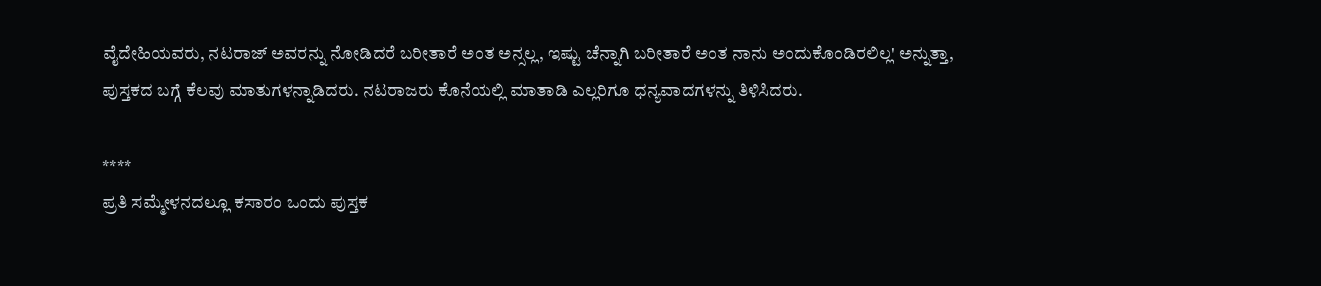ವೈದೇಹಿಯವರು, ನಟರಾಜ್ ಅವರನ್ನು ನೋಡಿದರೆ ಬರೀತಾರೆ ಅಂತ ಅನ್ಸಲ್ಲ, ಇಷ್ಟು ಚೆನ್ನಾಗಿ ಬರೀತಾರೆ ಅಂತ ನಾನು ಅಂದುಕೊಂಡಿರಲಿಲ್ಲ' ಅನ್ನುತ್ತಾ, ಪುಸ್ತಕದ ಬಗ್ಗೆ ಕೆಲವು ಮಾತುಗಳನ್ನಾಡಿದರು. ನಟರಾಜರು ಕೊನೆಯಲ್ಲಿ ಮಾತಾಡಿ ಎಲ್ಲರಿಗೂ ಧನ್ಯವಾದಗಳನ್ನು ತಿಳಿಸಿದರು.

****
ಪ್ರತಿ ಸಮ್ಮೇಳನದಲ್ಲೂ ಕಸಾರಂ ಒಂದು ಪುಸ್ತಕ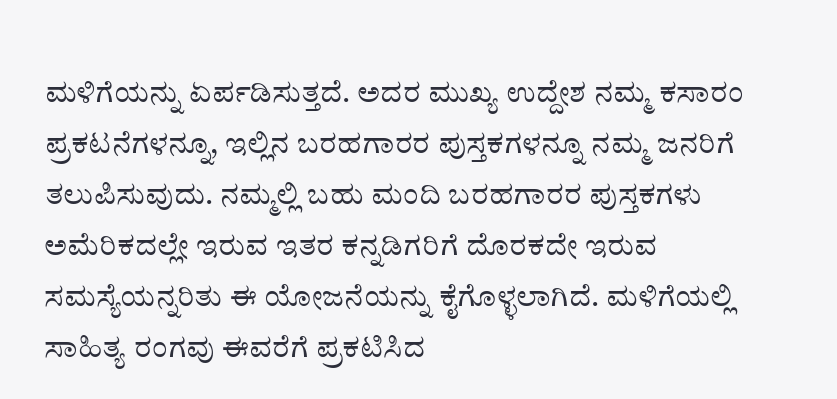ಮಳಿಗೆಯನ್ನು ಏರ್ಪಡಿಸುತ್ತದೆ. ಅದರ ಮುಖ್ಯ ಉದ್ದೇಶ ನಮ್ಮ ಕಸಾರಂ ಪ್ರಕಟನೆಗಳನ್ನೂ, ಇಲ್ಲಿನ ಬರಹಗಾರರ ಪುಸ್ತಕಗಳನ್ನೂ ನಮ್ಮ ಜನರಿಗೆ ತಲುಪಿಸುವುದು. ನಮ್ಮಲ್ಲಿ ಬಹು ಮಂದಿ ಬರಹಗಾರರ ಪುಸ್ತಕಗಳು ಅಮೆರಿಕದಲ್ಲೇ ಇರುವ ಇತರ ಕನ್ನಡಿಗರಿಗೆ ದೊರಕದೇ ಇರುವ ಸಮಸ್ಯೆಯನ್ನರಿತು ಈ ಯೋಜನೆಯನ್ನು ಕೈಗೊಳ್ಳಲಾಗಿದೆ. ಮಳಿಗೆಯಲ್ಲಿ ಸಾಹಿತ್ಯ ರಂಗವು ಈವರೆಗೆ ಪ್ರಕಟಿಸಿದ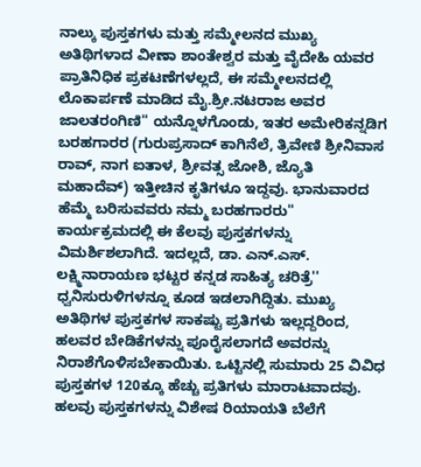ನಾಲ್ಕು ಪುಸ್ತಕಗಳು ಮತ್ತು ಸಮ್ಮೇಲನದ ಮುಖ್ಯ ಅತಿಥಿಗಳಾದ ವೀಣಾ ಶಾಂತೇಶ್ವರ ಮತ್ತು ವೈದೇಹಿ ಯವರ ಪ್ರಾತಿನಿಧಿಕ ಪ್ರಕಟಣೆಗಳಲ್ಲದೆ, ಈ ಸಮ್ಮೇಲನದಲ್ಲಿ ಲೊಕಾರ್ಪಣೆ ಮಾಡಿದ ಮೈ.ಶ್ರೀ.ನಟರಾಜ ಅವರ ಜಾಲತರಂಗಿಣಿ'' ಯನ್ನೊಳಗೊಂಡು, ಇತರ ಅಮೇರಿಕನ್ನಡಿಗ ಬರಹಗಾರರ (ಗುರುಪ್ರಸಾದ್ ಕಾಗಿನೆಲೆ, ತ್ರಿವೇಣಿ ಶ್ರೀನಿವಾಸ ರಾವ್, ನಾಗ ಐತಾಳ, ಶ್ರೀವತ್ಸ ಜೋಶಿ, ಜ್ಯೊತಿ ಮಹಾದೆವ್) ಇತ್ತೀಚಿನ ಕೃತಿಗಳೂ ಇದ್ದವು. ಭಾನುವಾರದ ಹೆಮ್ಮೆ ಬರಿಸುವವರು ನಮ್ಮ ಬರಹಗಾರರು'' ಕಾರ್ಯಕ್ರಮದಲ್ಲಿ ಈ ಕೆಲವು ಪುಸ್ತಕಗಳನ್ನು ವಿಮರ್ಶಿಶಲಾಗಿದೆ. ಇದಲ್ಲದೆ, ಡಾ. ಎನ್.ಎಸ್. ಲಕ್ಷ್ಮಿನಾರಾಯಣ ಭಟ್ಟರ ಕನ್ನಡ ಸಾಹಿತ್ಯ ಚರಿತ್ರೆ'' ಧ್ವನಿಸುರುಳಿಗಳನ್ನೂ ಕೂಡ ಇಡಲಾಗಿದ್ದಿತು. ಮುಖ್ಯ ಅತಿಥಿಗಳ ಪುಸ್ತಕಗಳ ಸಾಕಷ್ಟು ಪ್ರತಿಗಳು ಇಲ್ಲದ್ದರಿಂದ, ಹಲವರ ಬೇಡಿಕೆಗಳನ್ನು ಪೂರೈಸಲಾಗದೆ ಅವರನ್ನು ನಿರಾಶೆಗೊಳಿಸಬೇಕಾಯಿತು. ಒಟ್ಟಿನಲ್ಲಿ ಸುಮಾರು 25 ವಿವಿಧ ಪುಸ್ತಕಗಳ 120ಕ್ಕೂ ಹೆಚ್ಚು ಪ್ರತಿಗಳು ಮಾರಾಟವಾದವು. ಹಲವು ಪುಸ್ತಕಗಳನ್ನು ವಿಶೇಷ ರಿಯಾಯತಿ ಬೆಲೆಗೆ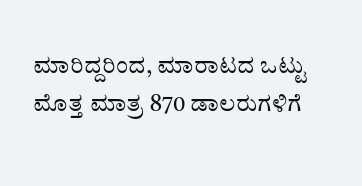ಮಾರಿದ್ದರಿಂದ, ಮಾರಾಟದ ಒಟ್ಟು ಮೊತ್ತ ಮಾತ್ರ 870 ಡಾಲರುಗಳಿಗೆ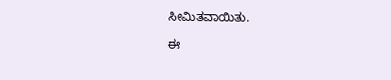ಸೀಮಿತವಾಯಿತು.

ಈ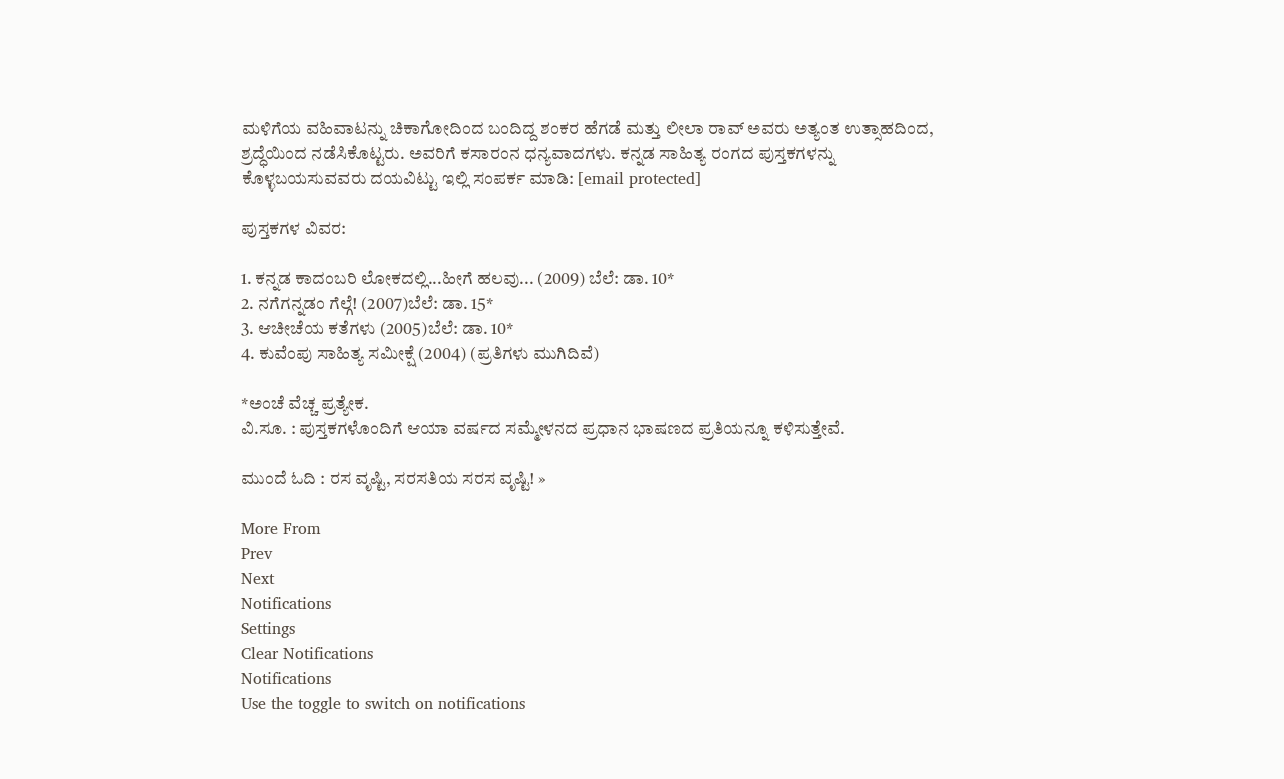ಮಳಿಗೆಯ ವಹಿವಾಟನ್ನು ಚಿಕಾಗೋದಿಂದ ಬಂದಿದ್ದ ಶಂಕರ ಹೆಗಡೆ ಮತ್ತು ಲೀಲಾ ರಾವ್ ಅವರು ಅತ್ಯಂತ ಉತ್ಸಾಹದಿಂದ, ಶ್ರದ್ಧೆಯಿಂದ ನಡೆಸಿಕೊಟ್ಟರು. ಅವರಿಗೆ ಕಸಾರಂನ ಧನ್ಯವಾದಗಳು. ಕನ್ನಡ ಸಾಹಿತ್ಯ ರಂಗದ ಪುಸ್ತಕಗಳನ್ನು ಕೊಳ್ಳಬಯಸುವವರು ದಯವಿಟ್ಟು ಇಲ್ಲಿ ಸಂಪರ್ಕ ಮಾಡಿ: [email protected]

ಪುಸ್ತಕಗಳ ವಿವರ:

1. ಕನ್ನಡ ಕಾದಂಬರಿ ಲೋಕದಲ್ಲಿ...ಹೀಗೆ ಹಲವು... (2009) ಬೆಲೆ: ಡಾ. 10*
2. ನಗೆಗನ್ನಡಂ ಗೆಲ್ಗೆ! (2007)ಬೆಲೆ: ಡಾ. 15*
3. ಆಚೀಚೆಯ ಕತೆಗಳು (2005)ಬೆಲೆ: ಡಾ. 10*
4. ಕುವೆಂಪು ಸಾಹಿತ್ಯ ಸಮೀಕ್ಷೆ (2004) (ಪ್ರತಿಗಳು ಮುಗಿದಿವೆ)

*ಅಂಚೆ ವೆಚ್ಚ ಪ್ರತ್ಯೇಕ.
ವಿ.ಸೂ. : ಪುಸ್ತಕಗಳೊಂದಿಗೆ ಆಯಾ ವರ್ಷದ ಸಮ್ಮೇಳನದ ಪ್ರಧಾನ ಭಾಷಣದ ಪ್ರತಿಯನ್ನೂ ಕಳಿಸುತ್ತೇವೆ.

ಮುಂದೆ ಓದಿ : ರಸ ವೃಷ್ಟಿ, ಸರಸತಿಯ ಸರಸ ವೃಷ್ಟಿ! »

More From
Prev
Next
Notifications
Settings
Clear Notifications
Notifications
Use the toggle to switch on notifications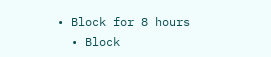• Block for 8 hours
  • Block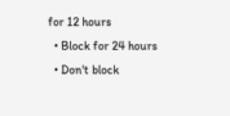for 12 hours
  • Block for 24 hours
  • Don't block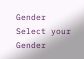Gender
Select your Gender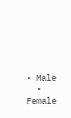• Male
  • Female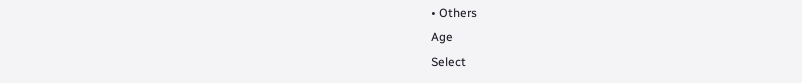• Others
Age
Select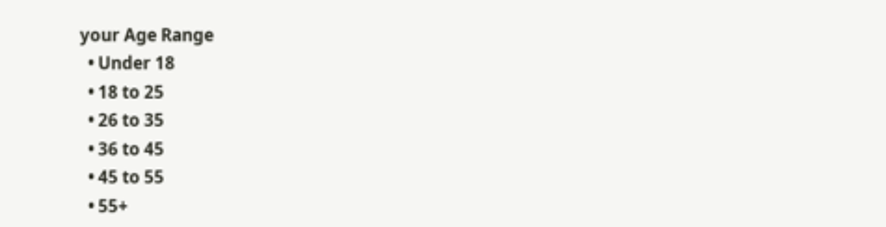your Age Range
  • Under 18
  • 18 to 25
  • 26 to 35
  • 36 to 45
  • 45 to 55
  • 55+